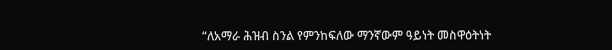“ለአማራ ሕዝብ ስንል የምንከፍለው ማንኛውም ዓይነት መስዋዕትነት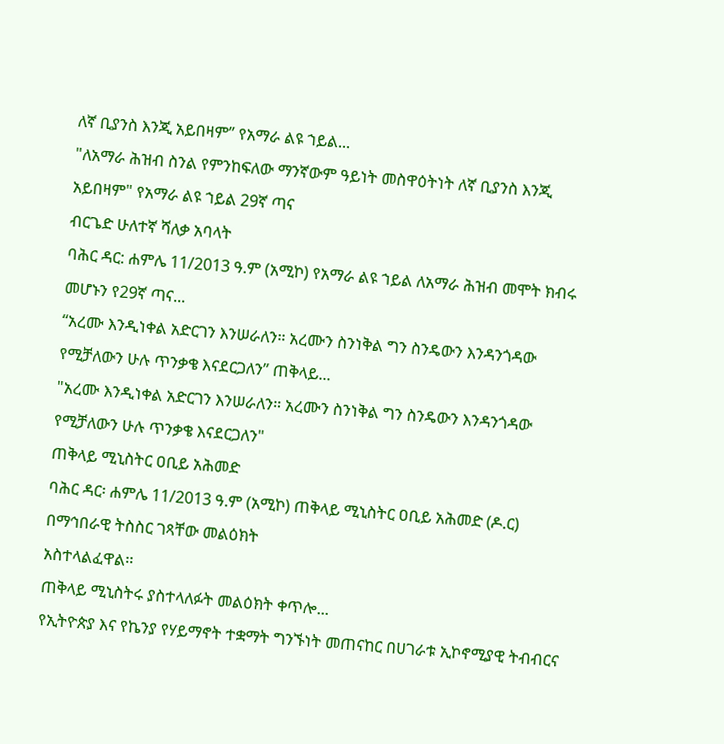ለኛ ቢያንስ እንጂ አይበዛም” የአማራ ልዩ ኀይል...
"ለአማራ ሕዝብ ስንል የምንከፍለው ማንኛውም ዓይነት መስዋዕትነት ለኛ ቢያንስ እንጂ አይበዛም" የአማራ ልዩ ኀይል 29ኛ ጣና
ብርጌድ ሁለተኛ ሻለቃ አባላት
ባሕር ዳር: ሐምሌ 11/2013 ዓ.ም (አሚኮ) የአማራ ልዩ ኀይል ለአማራ ሕዝብ መሞት ክብሩ መሆኑን የ29ኛ ጣና...
“አረሙ እንዲነቀል አድርገን እንሠራለን። አረሙን ስንነቅል ግን ስንዴውን እንዳንጎዳው የሚቻለውን ሁሉ ጥንቃቄ እናደርጋለን” ጠቅላይ...
"አረሙ እንዲነቀል አድርገን እንሠራለን። አረሙን ስንነቅል ግን ስንዴውን እንዳንጎዳው የሚቻለውን ሁሉ ጥንቃቄ እናደርጋለን"
ጠቅላይ ሚኒስትር ዐቢይ አሕመድ
ባሕር ዳር፡ ሐምሌ 11/2013 ዓ.ም (አሚኮ) ጠቅላይ ሚኒስትር ዐቢይ አሕመድ (ዶ.ር) በማኅበራዊ ትስስር ገጻቸው መልዕክት
አስተላልፈዋል፡፡
ጠቅላይ ሚኒስትሩ ያስተላለፉት መልዕክት ቀጥሎ...
የኢትዮጵያ እና የኬንያ የሃይማኖት ተቋማት ግንኙነት መጠናከር በሀገራቱ ኢኮኖሚያዊ ትብብርና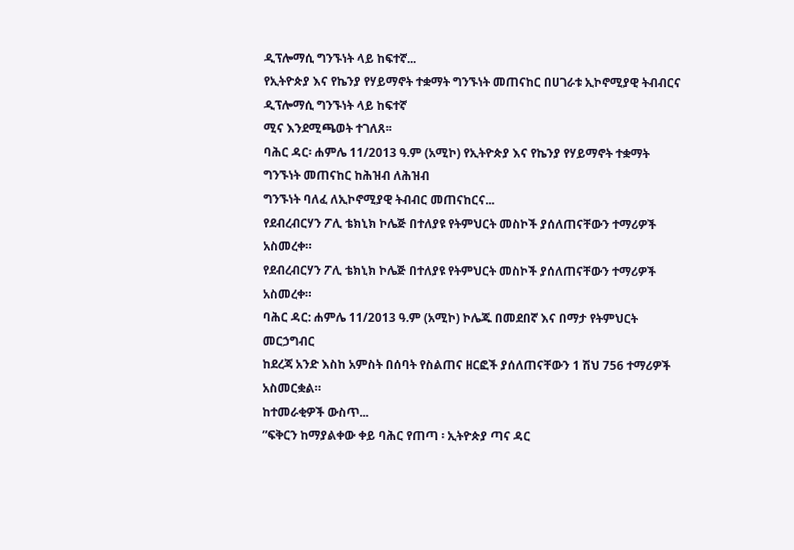ዲፕሎማሲ ግንኙነት ላይ ከፍተኛ...
የኢትዮጵያ እና የኬንያ የሃይማኖት ተቋማት ግንኙነት መጠናከር በሀገራቱ ኢኮኖሚያዊ ትብብርና ዲፕሎማሲ ግንኙነት ላይ ከፍተኛ
ሚና እንደሚጫወት ተገለጸ፡፡
ባሕር ዳር፡ ሐምሌ 11/2013 ዓ.ም (አሚኮ) የኢትዮጵያ እና የኬንያ የሃይማኖት ተቋማት ግንኙነት መጠናከር ከሕዝብ ለሕዝብ
ግንኙነት ባለፈ ለኢኮኖሚያዊ ትብብር መጠናከርና...
የደብረብርሃን ፖሊ ቴክኒክ ኮሌጅ በተለያዩ የትምህርት መስኮች ያሰለጠናቸውን ተማሪዎች አስመረቀ።
የደብረብርሃን ፖሊ ቴክኒክ ኮሌጅ በተለያዩ የትምህርት መስኮች ያሰለጠናቸውን ተማሪዎች አስመረቀ።
ባሕር ዳር: ሐምሌ 11/2013 ዓ.ም (አሚኮ) ኮሌጁ በመደበኛ እና በማታ የትምህርት መርኃግብር
ከደረጃ አንድ እስከ አምስት በሰባት የስልጠና ዘርፎች ያሰለጠናቸውን 1 ሽህ 756 ተማሪዎች አስመርቋል።
ከተመራቂዎች ውስጥ...
ʺፍቅርን ከማያልቀው ቀይ ባሕር የጠጣ ፡ ኢትዮጵያ ጣና ዳር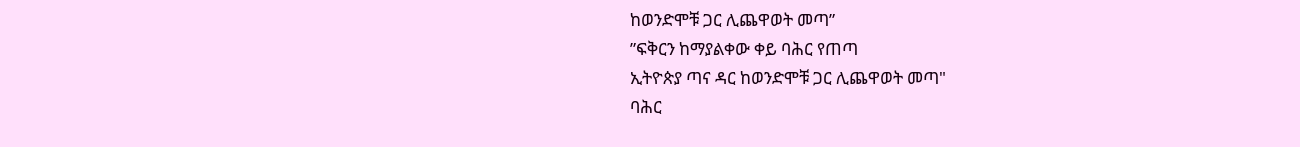ከወንድሞቹ ጋር ሊጨዋወት መጣ”
ʺፍቅርን ከማያልቀው ቀይ ባሕር የጠጣ
ኢትዮጵያ ጣና ዳር ከወንድሞቹ ጋር ሊጨዋወት መጣ"
ባሕር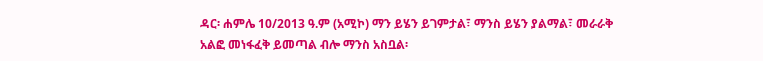ዳር፡ ሐምሌ 10/2013 ዓ.ም (አሚኮ) ማን ይሄን ይገምታል፣ ማንስ ይሄን ያልማል፣ መራራቅ አልፎ መነፋፈቅ ይመጣል ብሎ ማንስ አስቧል፡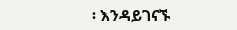፡ እንዳይገናኙ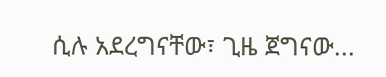ሲሉ አደረግናቸው፣ ጊዜ ጀግናው...